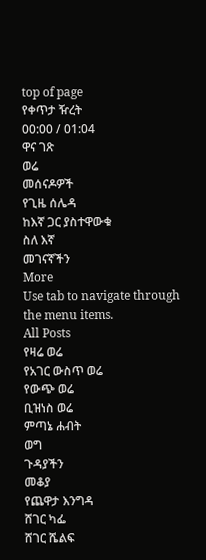top of page
የቀጥታ ዥረት
00:00 / 01:04
ዋና ገጽ
ወሬ
መሰናዶዎች
የጊዜ ሰሌዳ
ከእኛ ጋር ያስተዋውቁ
ስለ እኛ
መገናኛችን
More
Use tab to navigate through the menu items.
All Posts
የዛሬ ወሬ
የአገር ውስጥ ወሬ
የውጭ ወሬ
ቢዝነስ ወሬ
ምጣኔ ሐብት
ወግ
ጉዳያችን
መቆያ
የጨዋታ እንግዳ
ሸገር ካፌ
ሸገር ሼልፍ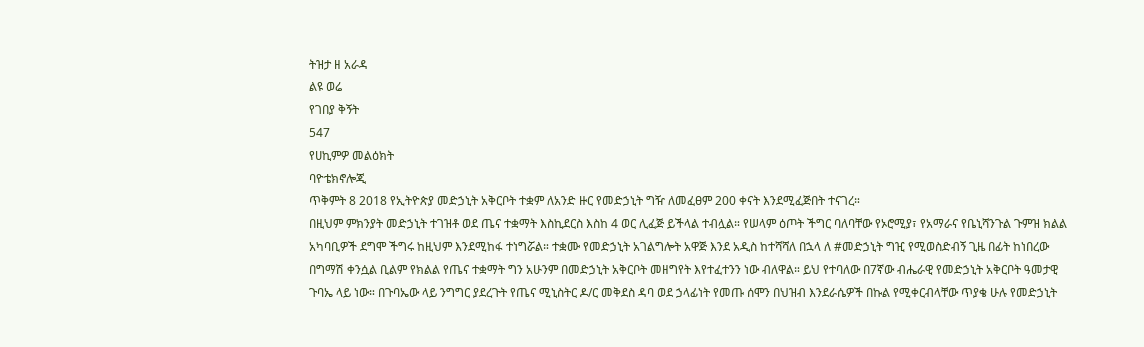ትዝታ ዘ አራዳ
ልዩ ወሬ
የገበያ ቅኝት
547
የሀኪምዎ መልዕክት
ባዮቴክኖሎጂ
ጥቅምት 8 2018 የኢትዮጵያ መድኃኒት አቅርቦት ተቋም ለአንድ ዙር የመድኃኒት ግዥ ለመፈፀም 200 ቀናት እንደሚፈጅበት ተናገረ።
በዚህም ምክንያት መድኃኒት ተገዝቶ ወደ ጤና ተቋማት እስኪደርስ እስከ 4 ወር ሊፈጅ ይችላል ተብሏል። የሠላም ዕጦት ችግር ባለባቸው የኦሮሚያ፣ የአማራና የቤኒሻንጉል ጉምዝ ክልል አካባቢዎች ደግሞ ችግሩ ከዚህም እንደሚከፋ ተነግሯል። ተቋሙ የመድኃኒት አገልግሎት አዋጅ እንደ አዲስ ከተሻሻለ በኋላ ለ #መድኃኒት ግዢ የሚወስድብኝ ጊዜ በፊት ከነበረው በግማሽ ቀንሷል ቢልም የክልል የጤና ተቋማት ግን አሁንም በመድኃኒት አቅርቦት መዘግየት እየተፈተንን ነው ብለዋል። ይህ የተባለው በ7ኛው ብሔራዊ የመድኃኒት አቅርቦት ዓመታዊ ጉባኤ ላይ ነው። በጉባኤው ላይ ንግግር ያደረጉት የጤና ሚኒስትር ዶ/ር መቅደስ ዳባ ወደ ኃላፊነት የመጡ ሰሞን በህዝብ እንደራሴዎች በኩል የሚቀርብላቸው ጥያቄ ሁሉ የመድኃኒት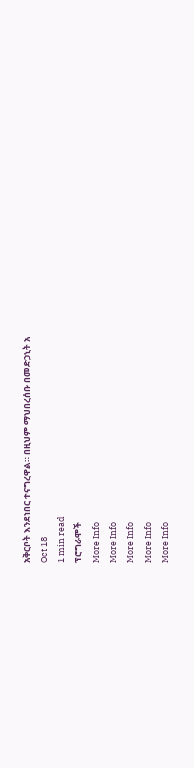አቅርቦት እንደነበር ተናግረዋል። በዚህም ማህበረሰቡ በመድኃኒት አ
Oct 18
1 min read
ፕሮግራሞች
More Info
More Info
More Info
More Info
More Info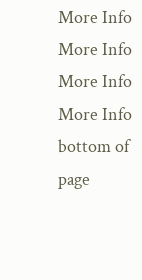More Info
More Info
More Info
More Info
bottom of page